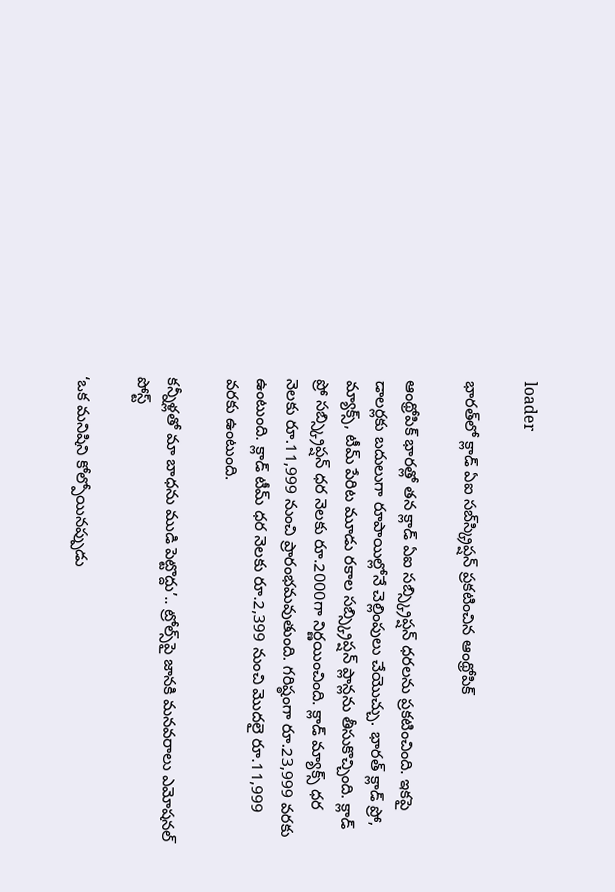loader

భారత్‌లో క్లాడ్‌ ఏఐ సబ్‌స్క్రిప్షన్ ప్రకటించిన ఆంథ్రోపిక్‌

ఆంథ్రోపిక్ భారత్లో తన క్లాడ్ ఏఐ సబ్స్క్రిప్షన్ ధరలను ప్రకటించింది. ఇకపై డాలర్లకు బదులుగా రూపాయిల్లోనే చెల్లింపులు చేయొచ్చు. భారత్ క్లాడ్ ప్రో, మ్యాక్స్, టీమ్ పేరిట మూడు రకాల సబ్స్క్రిప్షన్ ప్లాన్లను తీసుకొచ్చింది. క్లాడ్ ప్రో సబ్స్క్రిప్షన్ ధర నెలకు రూ.2000గా నిర్ణయించింది. క్లాడ్ మ్యాక్స్ ధర నెలకు రూ.11,999 నుంచి ప్రారంభమవుతుంది. గరిష్ఠంగా రూ.23,999 వరకు ఉంటుంది. క్లాడ్ టీమ్ ధర నెలకు రూ.2,399 నుంచి మొదలై రూ.11,999 వరకు ఉంటుంది.

కన్నీళ్లతో మా బాధను ముడి పెట్టొద్దు’.. ట్రోల్స్‌పై జానకి మనవరాలు ఎమోషనల్ పోస్ట్

‘ఒక మనిషిని కోల్పోయినప్పుడు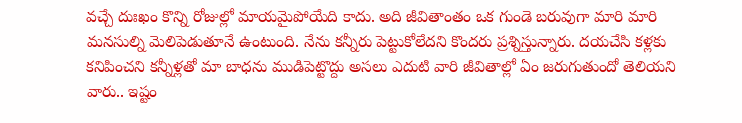వచ్చే దుఃఖం కొన్ని రోజుల్లో మాయమైపోయేది కాదు. అది జీవితాంతం ఒక గుండె బరువుగా మారి మారి మనసుల్ని మెలిపెడుతూనే ఉంటుంది. నేను కన్నీరు పెట్టుకోలేదని కొందరు ప్రశ్నిస్తున్నారు. దయచేసి కళ్లకు కనిపించని కన్నీళ్లతో మా బాధను ముడిపెట్టొద్దు అసలు ఎదుటి వారి జీవితాల్లో ఏం జరుగుతుందో తెలియని వారు.. ఇష్టం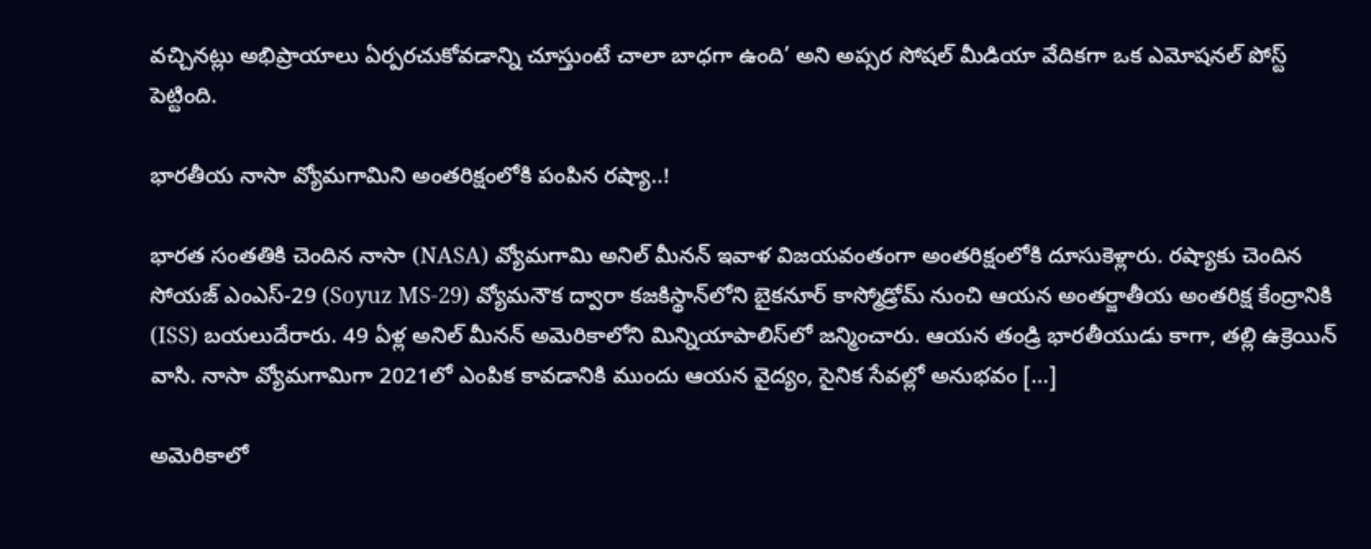వచ్చినట్లు అభిప్రాయాలు ఏర్పరచుకోవడాన్ని చూస్తుంటే చాలా బాధగా ఉంది’ అని అప్సర సోషల్ మీడియా వేదికగా ఒక ఎమోషనల్ పోస్ట్ పెట్టింది.

భారతీయ నాసా వ్యోమగామిని అంతరిక్షంలోకి పంపిన రష్యా..!

భారత సంతతికి చెందిన నాసా (NASA) వ్యోమగామి అనిల్ మీనన్ ఇవాళ విజయవంతంగా అంతరిక్షంలోకి దూసుకెళ్లారు. రష్యాకు చెందిన సోయజ్ ఎంఎస్-29 (Soyuz MS-29) వ్యోమనౌక ద్వారా కజకిస్థాన్‌లోని బైకనూర్ కాస్మోడ్రోమ్ నుంచి ఆయన అంతర్జాతీయ అంతరిక్ష కేంద్రానికి (ISS) బయలుదేరారు. 49 ఏళ్ల అనిల్ మీనన్ అమెరికాలోని మిన్నియాపాలిస్‌లో జన్మించారు. ఆయన తండ్రి భారతీయుడు కాగా, తల్లి ఉక్రెయిన్ వాసి. నాసా వ్యోమగామిగా 2021లో ఎంపిక కావడానికి ముందు ఆయన వైద్యం, సైనిక సేవల్లో అనుభవం […]

అమెరికాలో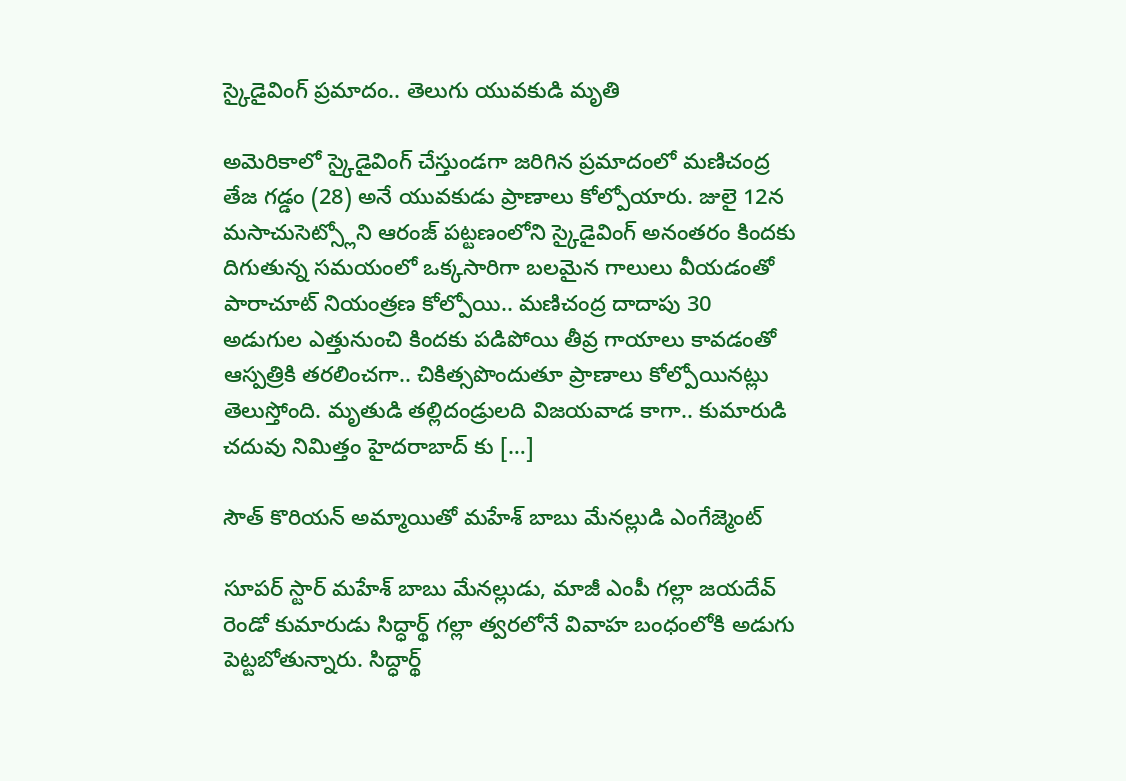స్కైడైవింగ్‌ ప్రమాదం.. తెలుగు యువకుడి మృతి

అమెరికాలో స్కైడైవింగ్ చేస్తుండగా జరిగిన ప్రమాదంలో మణిచంద్ర తేజ గడ్డం (28) అనే యువకుడు ప్రాణాలు కోల్పోయారు. జులై 12న మసాచుసెట్స్లోని ఆరంజ్ పట్టణంలోని స్కైడైవింగ్ అనంతరం కిందకు దిగుతున్న సమయంలో ఒక్కసారిగా బలమైన గాలులు వీయడంతో పారాచూట్ నియంత్రణ కోల్పోయి.. మణిచంద్ర దాదాపు 30 అడుగుల ఎత్తునుంచి కిందకు పడిపోయి తీవ్ర గాయాలు కావడంతో ఆస్పత్రికి తరలించగా.. చికిత్సపొందుతూ ప్రాణాలు కోల్పోయినట్లు తెలుస్తోంది. మృతుడి తల్లిదండ్రులది విజయవాడ కాగా.. కుమారుడి చదువు నిమిత్తం హైదరాబాద్ కు […]

సౌత్ కొరియన్ అమ్మాయితో మహేశ్ బాబు మేనల్లుడి ఎంగేజ్మెంట్

సూపర్ స్టార్ మహేశ్ బాబు మేనల్లుడు, మాజీ ఎంపీ గల్లా జయదేవ్ రెండో కుమారుడు సిద్ధార్థ్ గల్లా త్వరలోనే వివాహ బంధంలోకి అడుగు పెట్టబోతున్నారు. సిద్ధార్థ్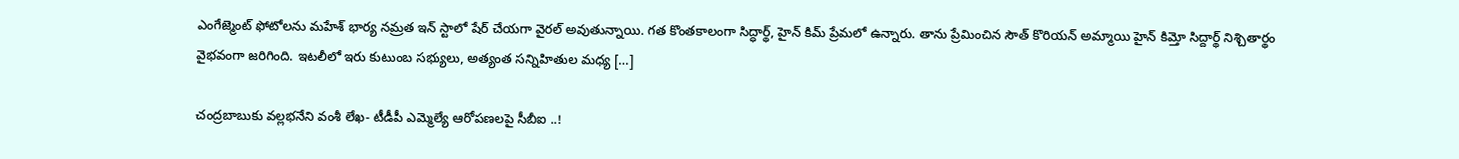ఎంగేజ్మెంట్ ఫోటోలను మహేశ్ భార్య నమ్రత ఇన్ స్టాలో షేర్ చేయగా వైరల్ అవుతున్నాయి. గత కొంతకాలంగా సిద్ధార్థ్, హైన్ కిమ్ ప్రేమలో ఉన్నారు. తాను ప్రేమించిన సౌత్ కొరియన్ అమ్మాయి హైన్ కిమ్తో సిద్దార్థ్ నిశ్చితార్థం వైభవంగా జరిగింది. ఇటలీలో ఇరు కుటుంబ సభ్యులు, అత్యంత సన్నిహితుల మధ్య […]

చంద్రబాబుకు వల్లభనేని వంశీ లేఖ- టీడీపీ ఎమ్మెల్యే ఆరోపణలపై సీబీఐ ..!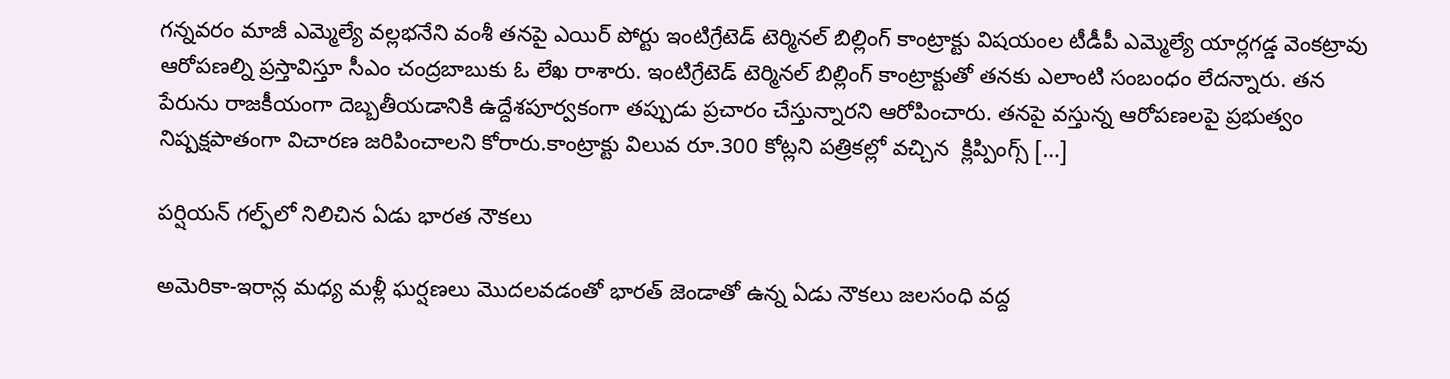గన్నవరం మాజీ ఎమ్మెల్యే వల్లభనేని వంశీ తనపై ఎయిర్ పోర్టు ఇంటిగ్రేటెడ్ టెర్మినల్ బిల్లింగ్ కాంట్రాక్టు విషయంల టీడీపీ ఎమ్మెల్యే యార్లగడ్డ వెంకట్రావు ఆరోపణల్ని ప్రస్తావిస్తూ సీఎం చంద్రబాబుకు ఓ లేఖ రాశారు. ఇంటిగ్రేటెడ్ టెర్మినల్ బిల్లింగ్ కాంట్రాక్టుతో తనకు ఎలాంటి సంబంధం లేదన్నారు. తన పేరును రాజకీయంగా దెబ్బతీయడానికి ఉద్దేశపూర్వకంగా తప్పుడు ప్రచారం చేస్తున్నారని ఆరోపించారు. తనపై వస్తున్న ఆరోపణలపై ప్రభుత్వం నిష్పక్షపాతంగా విచారణ జరిపించాలని కోరారు.కాంట్రాక్టు విలువ రూ.300 కోట్లని పత్రికల్లో వచ్చిన  క్లిప్పింగ్స్ […]

పర్షియన్‌ గల్ఫ్‌లో నిలిచిన ఏడు భారత నౌకలు

అమెరికా-ఇరాన్ల మధ్య మళ్లీ ఘర్షణలు మొదలవడంతో భారత్ జెండాతో ఉన్న ఏడు నౌకలు జలసంధి వద్ద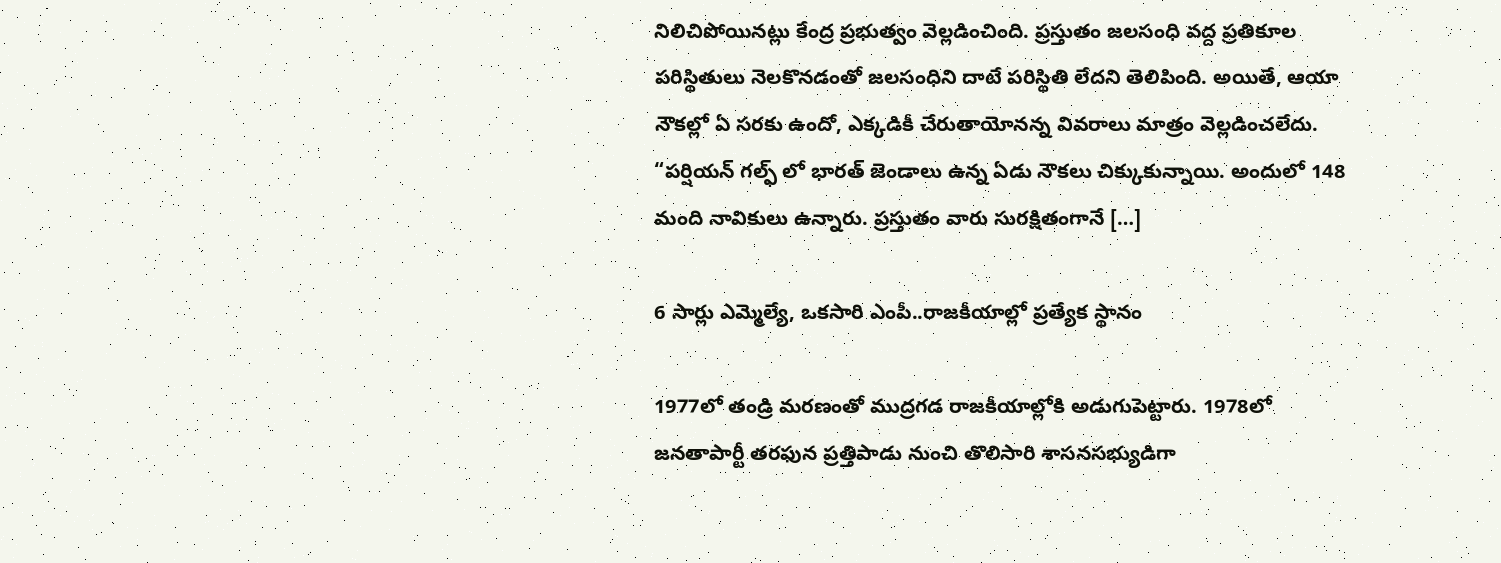నిలిచిపోయినట్లు కేంద్ర ప్రభుత్వం వెల్లడించింది. ప్రస్తుతం జలసంధి వద్ద ప్రతికూల పరిస్థితులు నెలకొనడంతో జలసంధిని దాటే పరిస్థితి లేదని తెలిపింది. అయితే, ఆయా నౌకల్లో ఏ సరకు ఉందో, ఎక్కడికీ చేరుతాయోనన్న వివరాలు మాత్రం వెల్లడించలేదు. “పర్షియన్ గల్ఫ్ లో భారత్ జెండాలు ఉన్న ఏడు నౌకలు చిక్కుకున్నాయి. అందులో 148 మంది నావికులు ఉన్నారు. ప్రస్తుతం వారు సురక్షితంగానే […]

6 సార్లు ఎమ్మెల్యే, ఒక‌సారి ఎంపీ..రాజకీయాల్లో ప్రత్యేక స్థానం

1977లో తండ్రి మరణంతో ముద్రగడ రాజకీయాల్లోకి అడుగుపెట్టారు. 1978లో జనతాపార్టీ తరఫున ప్రత్తిపాడు నుంచి తొలిసారి శాసనసభ్యుడిగా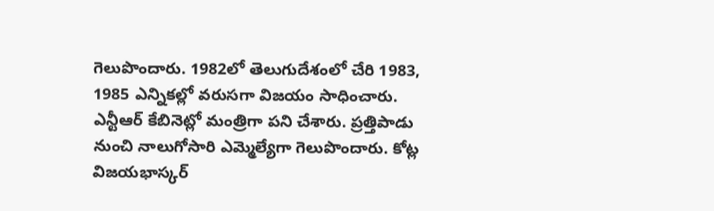గెలుపొందారు. 1982లో తెలుగుదేశంలో చేరి 1983, 1985 ఎన్నికల్లో వరుసగా విజయం సాధించారు. ఎన్టీఆర్ కేబినెట్లో మంత్రిగా పని చేశారు. ప్రత్తిపాడు నుంచి నాలుగోసారి ఎమ్మెల్యేగా గెలుపొందారు. కోట్ల విజయభాస్కర్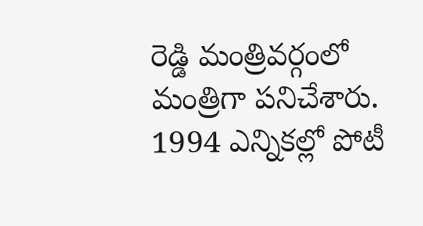రెడ్డి మంత్రివర్గంలో మంత్రిగా పనిచేశారు. 1994 ఎన్నికల్లో పోటీ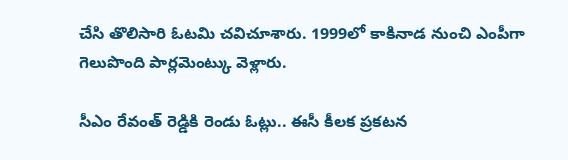చేసి తొలిసారి ఓటమి చవిచూశారు. 1999లో కాకినాడ నుంచి ఎంపీగా గెలుపొంది పార్లమెంట్కు వెళ్లారు.

సీఎం రేవంత్ రెడ్డికి రెండు ఓట్లు.. ఈసీ కీలక ప్రకటన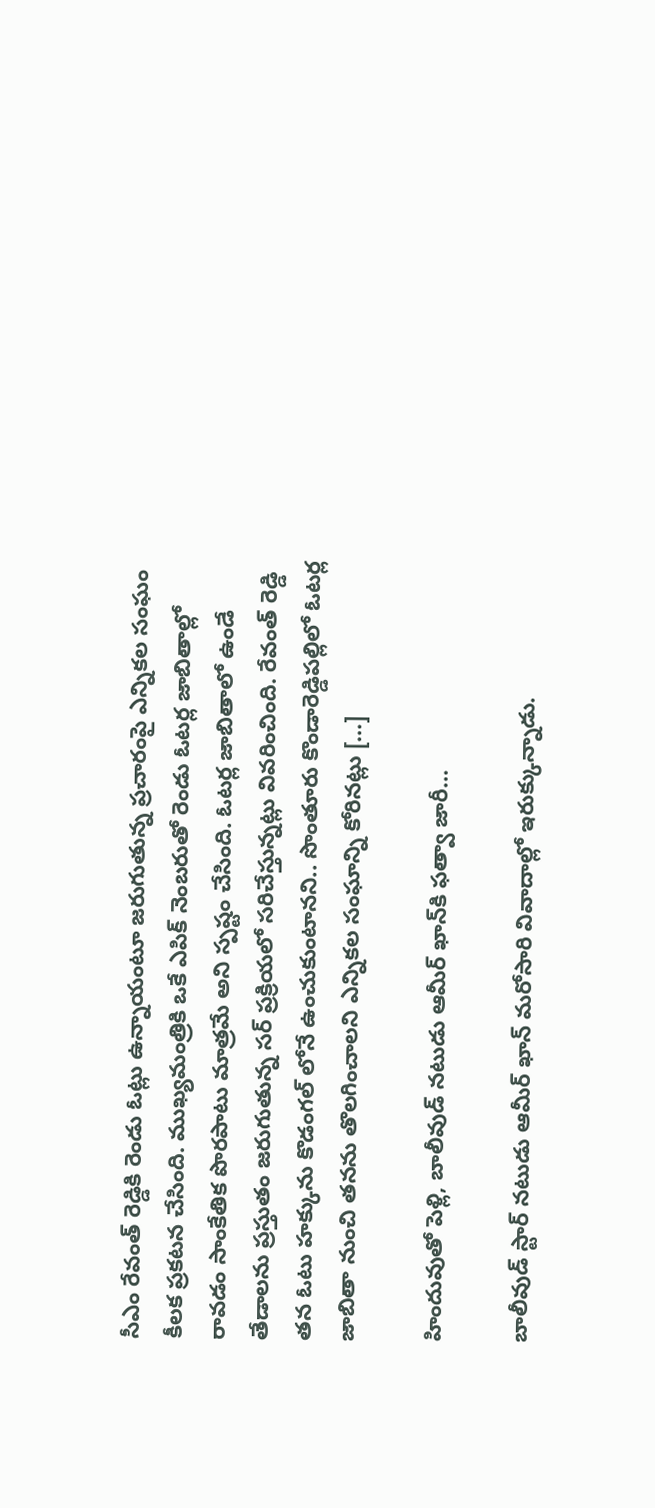సీఎం రేవంత్ రెడ్డికి రెండు ఓట్లు ఉన్నాయంటూ జరుగుతున్న ప్రచారంపై ఎన్నికల సంఘం కీలక ప్రకటన చేసింది. ముఖ్యమంత్రికి ఒకే ఎపిక్ నెంబరుతో రెండు ఓటర్ల జాబితాల్లో రావడం సాంకేతిక పొరపాటు మాత్రమే అని స్పష్టం చేసింది. ఓటర్ల జాబితాలో ఉండే తేడాలను ప్రస్తుతం జరుగుతున్న సర్ ప్రక్రియలో సరిచేస్తున్నట్లు వివరించింది. రేవంత్ రెడ్డి తన ఓటు హక్కును కొడంగల్ లోనే ఉంచుకుంటానని.. సొంతూరు కొండారెడ్డిపల్లిలో ఓటర్ల జాబితా నుంచి తనను తొలగించాలని ఎన్నికల సంఘాన్ని కోరినట్లు […]

హిందువుతో పెళ్లి, బాలీవుడ్ నటుడు ఆమీర్ ఖాన్‌కి ఫత్వా జారీ…

బాలీవుడ్ స్టార్ నటుడు ఆమీర్ ఖాన్ మరోసారి వివాదాల్లో ఇరుక్కున్నాడు.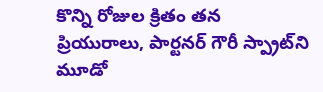కొన్ని రోజుల క్రితం తన ప్రియురాలు, పార్టనర్ గౌరీ స్ప్రాట్‌ని మూడో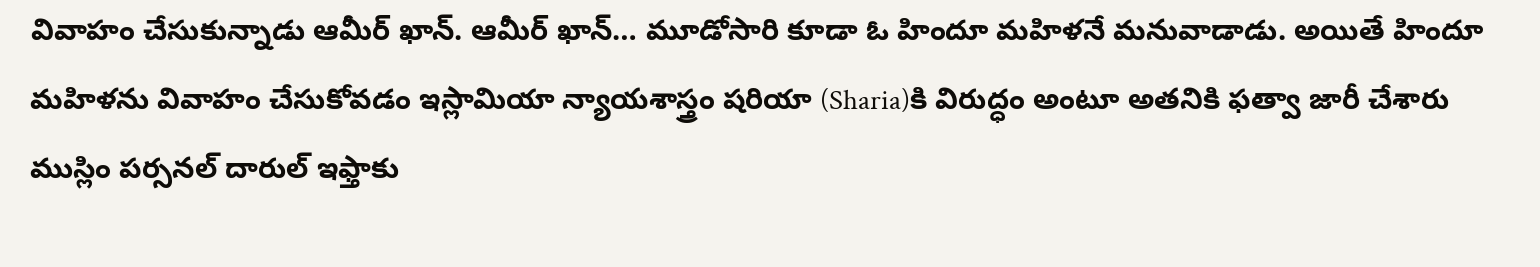వివాహం చేసుకున్నాడు ఆమీర్ ఖాన్. ఆమీర్ ఖాన్… మూడోసారి కూడా ఓ హిందూ మహిళనే మనువాడాడు. అయితే హిందూ మహిళను వివాహం చేసుకోవడం ఇస్లామియా న్యాయశాస్త్రం షరియా (Sharia)కి విరుద్ధం అంటూ అతనికి ఫత్వా జారీ చేశారు ముస్లిం పర్సనల్ దారుల్ ఇఫ్తాకు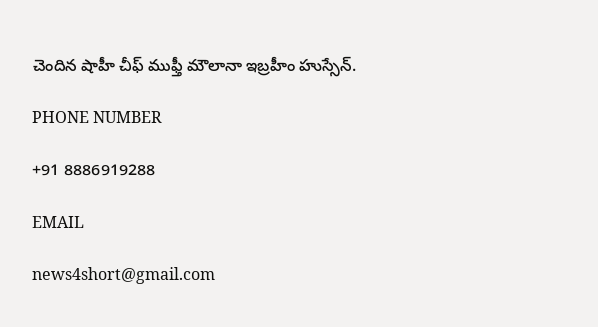చెందిన షాహీ చీఫ్ ముఫ్తీ మౌలానా ఇబ్రహీం హుస్సేన్.

PHONE NUMBER

+91 8886919288

EMAIL

news4short@gmail.com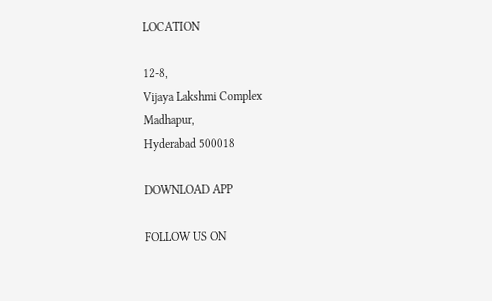LOCATION

12-8,
Vijaya Lakshmi Complex
Madhapur,
Hyderabad 500018

DOWNLOAD APP

FOLLOW US ON